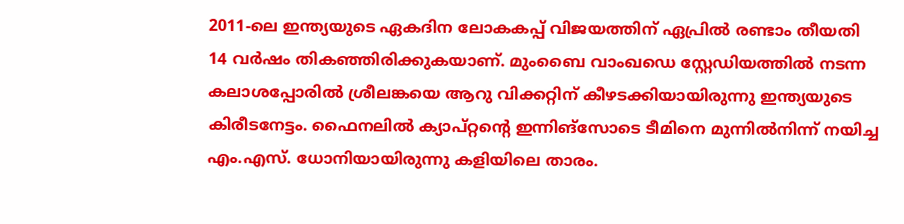2011-ലെ ഇന്ത്യയുടെ ഏകദിന ലോകകപ്പ് വിജയത്തിന് ഏപ്രില്‍ രണ്ടാം തീയതി 14 വര്‍ഷം തികഞ്ഞിരിക്കുകയാണ്. മുംബൈ വാംഖഡെ സ്റ്റേഡിയത്തില്‍ നടന്ന കലാശപ്പോരില്‍ ശ്രീലങ്കയെ ആറു വിക്കറ്റിന് കീഴടക്കിയായിരുന്നു ഇന്ത്യയുടെ കിരീടനേട്ടം. ഫൈനലില്‍ ക്യാപ്റ്റന്റെ ഇന്നിങ്‌സോടെ ടീമിനെ മുന്നില്‍നിന്ന് നയിച്ച എം.എസ്. ധോനിയായിരുന്നു കളിയിലെ താരം.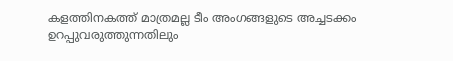കളത്തിനകത്ത് മാത്രമല്ല ടീം അംഗങ്ങളുടെ അച്ചടക്കം ഉറപ്പുവരുത്തുന്നതിലും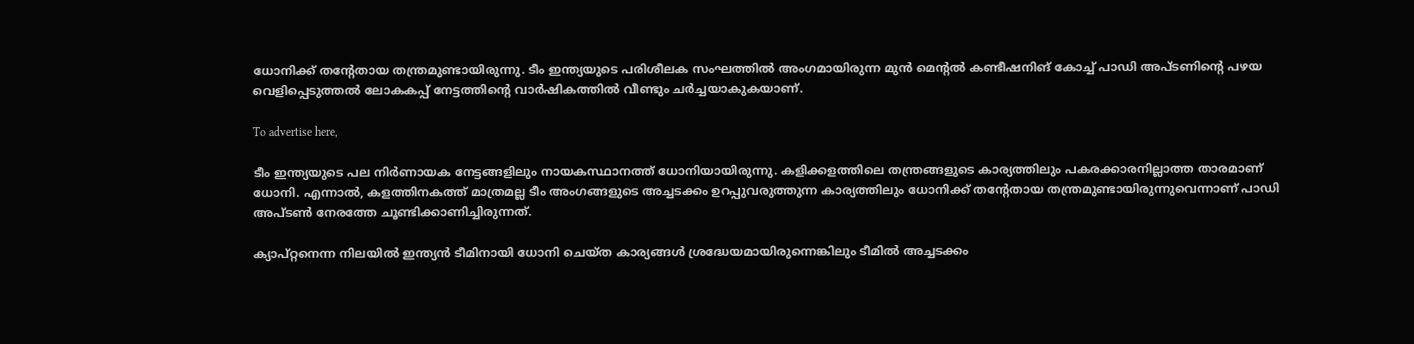ധോനിക്ക് തന്റേതായ തന്ത്രമുണ്ടായിരുന്നു. ടീം ഇന്ത്യയുടെ പരിശീലക സംഘത്തില്‍ അംഗമായിരുന്ന മുന്‍ മെന്റല്‍ കണ്ടീഷനിങ് കോച്ച് പാഡി അപ്ടണിന്‍റെ പഴയ വെളിപ്പെടുത്തൽ ലോകകപ്പ് നേട്ടത്തിന്‍റെ വാർഷികത്തിൽ വീണ്ടും ചർച്ചയാകുകയാണ്.

To advertise here,

ടീം ഇന്ത്യയുടെ പല നിര്‍ണായക നേട്ടങ്ങളിലും നായകസ്ഥാനത്ത് ധോനിയായിരുന്നു. കളിക്കളത്തിലെ തന്ത്രങ്ങളുടെ കാര്യത്തിലും പകരക്കാരനില്ലാത്ത താരമാണ് ധോനി. എന്നാല്‍, കളത്തിനകത്ത് മാത്രമല്ല ടീം അംഗങ്ങളുടെ അച്ചടക്കം ഉറപ്പുവരുത്തുന്ന കാര്യത്തിലും ധോനിക്ക് തന്റേതായ തന്ത്രമുണ്ടായിരുന്നുവെന്നാണ് പാഡി അപ്ടൺ നേരത്തേ ചൂണ്ടിക്കാണിച്ചിരുന്നത്.

ക്യാപ്റ്റനെന്ന നിലയില്‍ ഇന്ത്യന്‍ ടീമിനായി ധോനി ചെയ്ത കാര്യങ്ങള്‍ ശ്രദ്ധേയമായിരുന്നെങ്കിലും ടീമില്‍ അച്ചടക്കം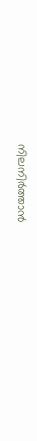നിലനിര്‍ത്താന്‍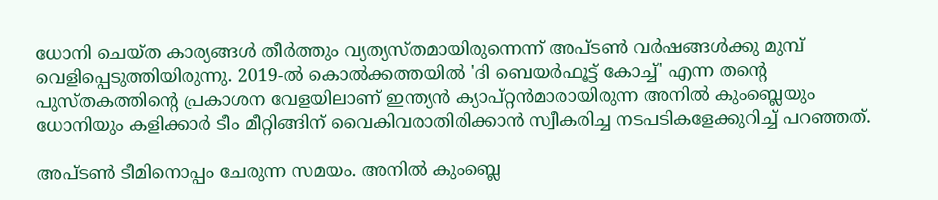ധോനി ചെയ്ത കാര്യങ്ങള്‍ തീര്‍ത്തും വ്യത്യസ്തമായിരുന്നെന്ന് അപ്ടണ്‍ വര്‍ഷങ്ങള്‍ക്കു മുമ്പ് വെളിപ്പെടുത്തിയിരുന്നു. 2019-ല്‍ കൊല്‍ക്കത്തയില്‍ 'ദി ബെയര്‍ഫൂട്ട് കോച്ച്' എന്ന തന്റെ പുസ്തകത്തിന്റെ പ്രകാശന വേളയിലാണ് ഇന്ത്യന്‍ ക്യാപ്റ്റന്‍മാരായിരുന്ന അനില്‍ കുംബ്ലെയും ധോനിയും കളിക്കാര്‍ ടീം മീറ്റിങ്ങിന് വൈകിവരാതിരിക്കാന്‍ സ്വീകരിച്ച നടപടികളേക്കുറിച്ച് പറഞ്ഞത്.

അപ്ടണ്‍ ടീമിനൊപ്പം ചേരുന്ന സമയം. അനില്‍ കുംബ്ലെ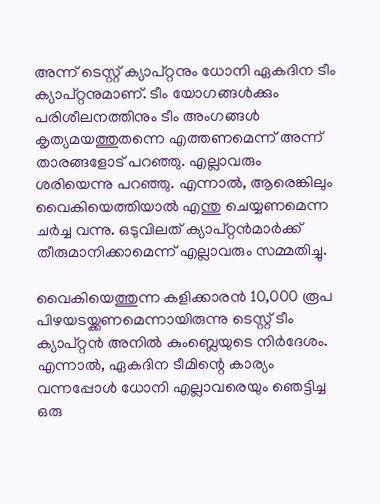അന്ന് ടെസ്റ്റ് ക്യാപ്റ്റനും ധോനി ഏകദിന ടീം ക്യാപ്റ്റനുമാണ്. ടീം യോഗങ്ങള്‍ക്കും പരിശീലനത്തിനും ടീം അംഗങ്ങള്‍ കൃത്യമയത്തുതന്നെ എത്തണമെന്ന് അന്ന് താരങ്ങളോട് പറഞ്ഞു. എല്ലാവരും ശരിയെന്നു പറഞ്ഞു. എന്നാല്‍, ആരെങ്കിലും വൈകിയെത്തിയാല്‍ എന്തു ചെയ്യണമെന്ന ചര്‍ച്ച വന്നു. ഒടുവിലത് ക്യാപ്റ്റന്‍മാര്‍ക്ക് തീരുമാനിക്കാമെന്ന് എല്ലാവരും സമ്മതിച്ചു.

വൈകിയെത്തുന്ന കളിക്കാരന്‍ 10,000 രൂപ പിഴയടയ്ക്കണമെന്നായിരുന്നു ടെസ്റ്റ് ടീം ക്യാപ്റ്റന്‍ അനില്‍ കുംബ്ലെയുടെ നിര്‍ദേശം. എന്നാല്‍, ഏകദിന ടീമിന്റെ കാര്യം വന്നപ്പോള്‍ ധോനി എല്ലാവരെയും ഞെട്ടിച്ച ഒരു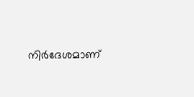നിര്‍ദേശമാണ്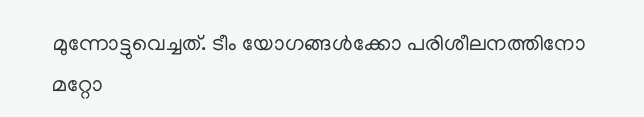മുന്നോട്ടുവെച്ചത്. ടീം യോഗങ്ങള്‍ക്കോ പരിശീലനത്തിനോ മറ്റോ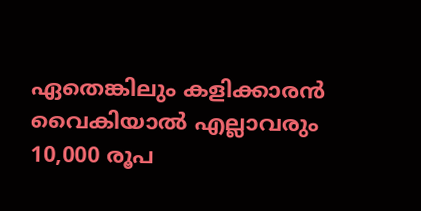ഏതെങ്കിലും കളിക്കാരന്‍ വൈകിയാല്‍ എല്ലാവരും 10,000 രൂപ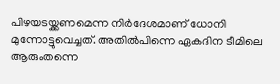പിഴയടയ്ക്കണമെന്ന നിര്‍ദേശമാണ് ധോനി മുന്നോട്ടുവെച്ചത്. അതില്‍പിന്നെ ഏകദിന ടീമിലെ ആരുംതന്നെ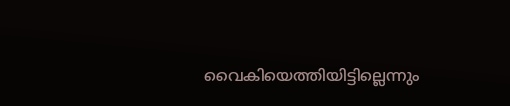വൈകിയെത്തിയിട്ടില്ലെന്നും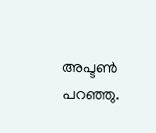അപ്ടണ്‍ പറഞ്ഞു.